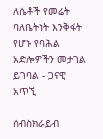ለሴቶች የመሬት ባለቤትነት እንቅፋት የሆኑ የባሕል አድሎዎችን መታገል ይገባል - ጋናዊ አጥኚ

ሰብስክራይብ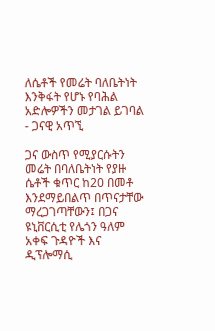ለሴቶች የመሬት ባለቤትነት እንቅፋት የሆኑ የባሕል አድሎዎችን መታገል ይገባል - ጋናዊ አጥኚ

ጋና ውስጥ የሚያርሱትን መሬት በባለቤትነት የያዙ ሴቶች ቁጥር ከ20 በመቶ እንደማይበልጥ በጥናታቸው ማረጋገጣቸውን፤ በጋና ዩኒቨርሲቲ የሌጎን ዓለም አቀፍ ጉዳዮች እና ዲፕሎማሲ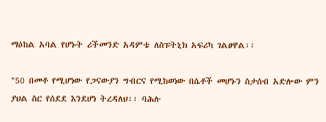ማዕከል አባል የሆኑት ሪችመንድ አዳምቴ ለስፑትኒክ አፍሪካ ገልፀዋል፡፡

"50 በመቶ የሚሆነው የጋናውያን ግብርና የሚከወነው በሴቶች መሆኑን ስታሰብ አድሎው ምን ያህል ስር የሰደደ እንደሆነ ትረዳለህ፡፡ ባሕሉ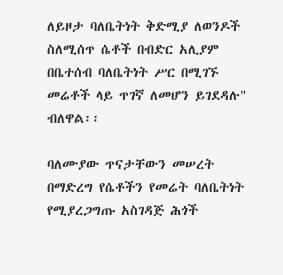ለይዞታ ባለቤትነት ቅድሚያ ለወንዶች ስለሚሰጥ ሴቶች በብድር አሊያም በቤተሰብ ባለቤትነት ሥር በሚገኙ መሬቶች ላይ ጥገኛ ለመሆን ይገደዳሉ" ብለዋል፡፡

ባለሙያው ጥናታቸውን መሠረት በማድረግ የሴቶችን የመሬት ባለቤትነት የሚያረጋግጡ አስገዳጅ ሕጎች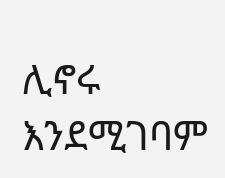ሊኖሩ እንደሚገባም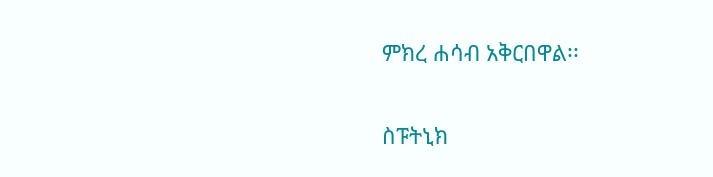ምክረ ሐሳብ አቅርበዋል፡፡

ስፑትኒክ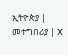ኢትዮጵያ | መተግበሪያ | X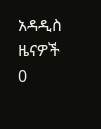አዳዲስ ዜናዎች
0